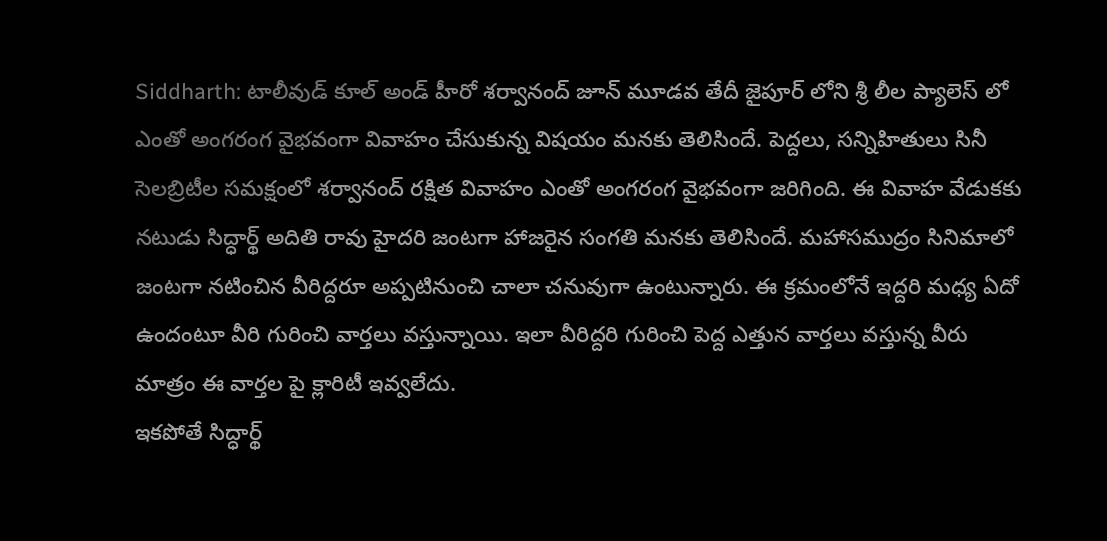Siddharth: టాలీవుడ్ కూల్ అండ్ హీరో శర్వానంద్ జూన్ మూడవ తేదీ జైపూర్ లోని శ్రీ లీల ప్యాలెస్ లో ఎంతో అంగరంగ వైభవంగా వివాహం చేసుకున్న విషయం మనకు తెలిసిందే. పెద్దలు, సన్నిహితులు సినీ సెలబ్రిటీల సమక్షంలో శర్వానంద్ రక్షిత వివాహం ఎంతో అంగరంగ వైభవంగా జరిగింది. ఈ వివాహ వేడుకకు నటుడు సిద్ధార్థ్ అదితి రావు హైదరి జంటగా హాజరైన సంగతి మనకు తెలిసిందే. మహాసముద్రం సినిమాలో జంటగా నటించిన వీరిద్దరూ అప్పటినుంచి చాలా చనువుగా ఉంటున్నారు. ఈ క్రమంలోనే ఇద్దరి మధ్య ఏదో ఉందంటూ వీరి గురించి వార్తలు వస్తున్నాయి. ఇలా వీరిద్దరి గురించి పెద్ద ఎత్తున వార్తలు వస్తున్న వీరు మాత్రం ఈ వార్తల పై క్లారిటీ ఇవ్వలేదు.
ఇకపోతే సిద్ధార్థ్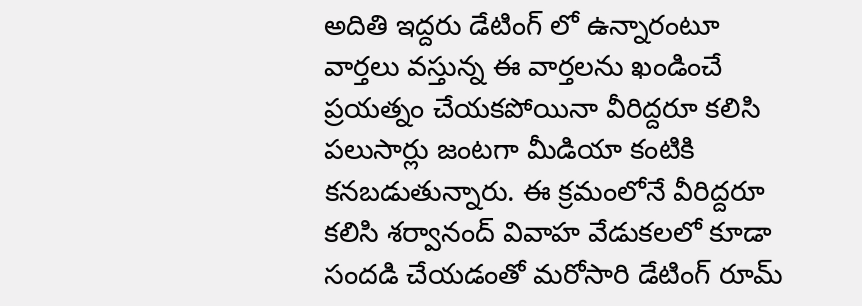అదితి ఇద్దరు డేటింగ్ లో ఉన్నారంటూ వార్తలు వస్తున్న ఈ వార్తలను ఖండించే ప్రయత్నం చేయకపోయినా వీరిద్దరూ కలిసి పలుసార్లు జంటగా మీడియా కంటికి కనబడుతున్నారు. ఈ క్రమంలోనే వీరిద్దరూ కలిసి శర్వానంద్ వివాహ వేడుకలలో కూడా సందడి చేయడంతో మరోసారి డేటింగ్ రూమ్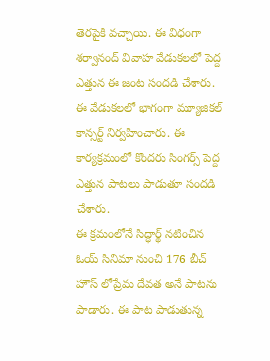తెరపైకి వచ్చాయి. ఈ విధంగా శర్వానంద్ వివాహ వేడుకలలో పెద్ద ఎత్తున ఈ జంట సందడి చేశారు. ఈ వేడుకలలో భాగంగా మ్యూజికల్ కాన్సర్ట్ నిర్వహించారు. ఈ కార్యక్రమంలో కొందరు సింగర్స్ పెద్ద ఎత్తున పాటలు పాడుతూ సందడి చేశారు.
ఈ క్రమంలోనే సిద్ధార్థ్ నటించిన ఓయ్ సినిమా నుంచి 176 బీచ్ హౌస్ లోప్రేమ దేవత అనే పాటను పాడారు. ఈ పాట పాడుతున్న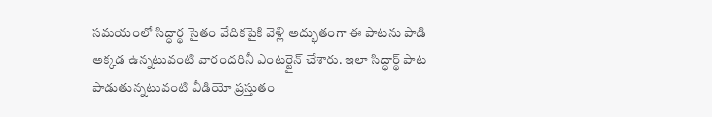సమయంలో సిద్ధార్థ సైతం వేదికపైకి వెళ్లి అద్భుతంగా ఈ పాటను పాడి అక్కడ ఉన్నటువంటి వారందరినీ ఎంటర్టైన్ చేశారు. ఇలా సిద్ధార్థ్ పాట పాడుతున్నటువంటి వీడియో ప్రస్తుతం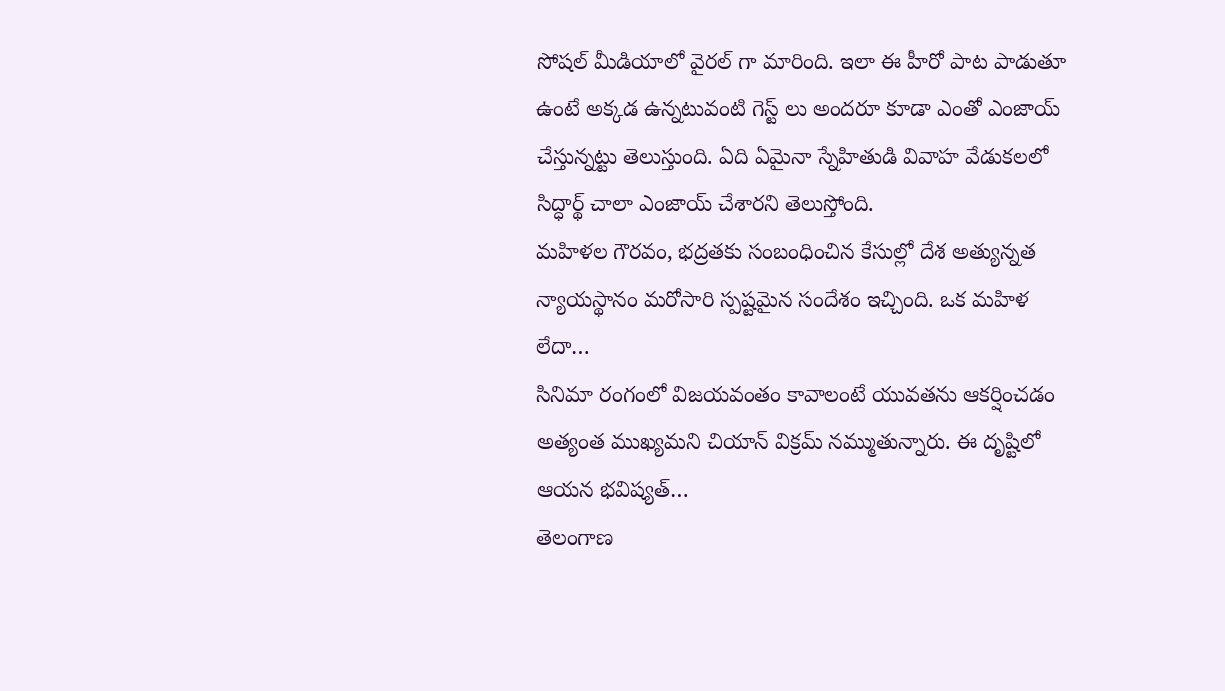సోషల్ మీడియాలో వైరల్ గా మారింది. ఇలా ఈ హీరో పాట పాడుతూ ఉంటే అక్కడ ఉన్నటువంటి గెస్ట్ లు అందరూ కూడా ఎంతో ఎంజాయ్ చేస్తున్నట్టు తెలుస్తుంది. ఏది ఏమైనా స్నేహితుడి వివాహ వేడుకలలో సిద్ధార్థ్ చాలా ఎంజాయ్ చేశారని తెలుస్తోంది.
మహిళల గౌరవం, భద్రతకు సంబంధించిన కేసుల్లో దేశ అత్యున్నత న్యాయస్థానం మరోసారి స్పష్టమైన సందేశం ఇచ్చింది. ఒక మహిళ లేదా…
సినిమా రంగంలో విజయవంతం కావాలంటే యువతను ఆకర్షించడం అత్యంత ముఖ్యమని చియాన్ విక్రమ్ నమ్ముతున్నారు. ఈ దృష్టిలో ఆయన భవిష్యత్…
తెలంగాణ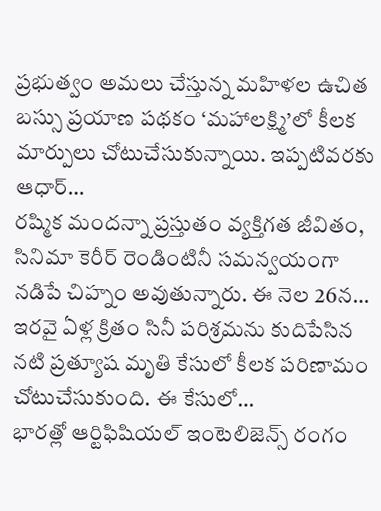ప్రభుత్వం అమలు చేస్తున్న మహిళల ఉచిత బస్సు ప్రయాణ పథకం ‘మహాలక్ష్మి’లో కీలక మార్పులు చోటుచేసుకున్నాయి. ఇప్పటివరకు ఆధార్…
రష్మిక మందన్నా ప్రస్తుతం వ్యక్తిగత జీవితం, సినిమా కెరీర్ రెండింటినీ సమన్వయంగా నడిపే చిహ్నం అవుతున్నారు. ఈ నెల 26న…
ఇరవై ఏళ్ల క్రితం సినీ పరిశ్రమను కుదిపేసిన నటి ప్రత్యూష మృతి కేసులో కీలక పరిణామం చోటుచేసుకుంది. ఈ కేసులో…
భారత్లో ఆర్టిఫిషియల్ ఇంటెలిజెన్స్ రంగం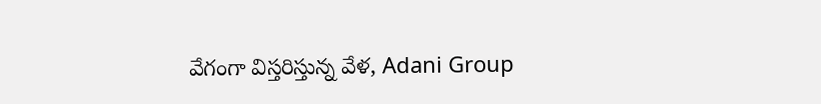వేగంగా విస్తరిస్తున్న వేళ, Adani Group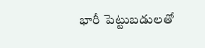భారీ పెట్టుబడులతో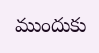ముందుకు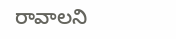రావాలని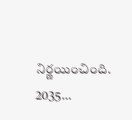నిర్ణయించింది. 2035…